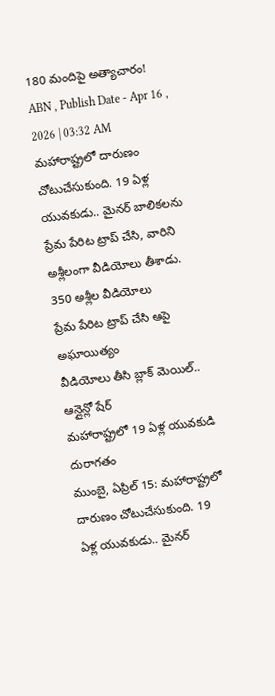180 మందిపై అత్యాచారం!
ABN , Publish Date - Apr 16 , 2026 | 03:32 AM
మహారాష్ట్రలో దారుణం చోటుచేసుకుంది. 19 ఏళ్ల యువకుడు.. మైనర్ బాలికలను ప్రేమ పేరిట ట్రాప్ చేసి, వారిని అశ్లీలంగా వీడియోలు తీశాడు.
350 అశ్లీల వీడియోలు
ప్రేమ పేరిట ట్రాప్ చేసి ఆపై అఘాయిత్యం
వీడియోలు తీసి బ్లాక్ మెయిల్.. ఆన్లైన్లో షేర్
మహారాష్ట్రలో 19 ఏళ్ల యువకుడి దురాగతం
ముంబై, ఏప్రిల్ 15: మహారాష్ట్రలో దారుణం చోటుచేసుకుంది. 19 ఏళ్ల యువకుడు.. మైనర్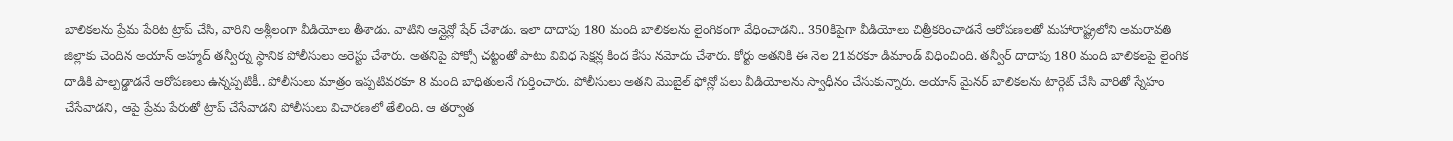బాలికలను ప్రేమ పేరిట ట్రాప్ చేసి, వారిని అశ్లీలంగా వీడియోలు తీశాడు. వాటిని ఆన్లైన్లో షేర్ చేశాడు. ఇలా దాదాపు 180 మంది బాలికలను లైంగికంగా వేధించాడని.. 350కిపైగా వీడియోలు చిత్రీకరించాడనే ఆరోపణలతో మహారాష్ట్రలోని అమరావతి జిల్లాకు చెందిన అయాన్ అహ్మద్ తన్వీర్ను స్థానిక పోలీసులు అరెస్టు చేశారు. అతనిపై పోక్సో చట్టంతో పాటు వివిధ సెక్షన్ల కింద కేసు నమోదు చేశారు. కోర్టు అతనికి ఈ నెల 21వరకూ డిమాండ్ విధించింది. తన్వీర్ దాదాపు 180 మంది బాలికలపై లైంగిక దాడికి పాల్పడ్డాడనే ఆరోపణలు ఉన్నప్పటికీ.. పోలీసులు మాత్రం ఇప్పటివరకూ 8 మంది బాధితులనే గుర్తించారు. పోలీసులు అతని మొబైల్ ఫోన్లో పలు వీడియోలను స్వాధీనం చేసుకున్నారు. అయాన్ మైనర్ బాలికలను టార్గెట్ చేసి వారితో స్నేహం చేసేవాడని, ఆపై ప్రేమ పేరుతో ట్రాప్ చేసేవాడని పోలీసులు విచారణలో తేలింది. ఆ తర్వాత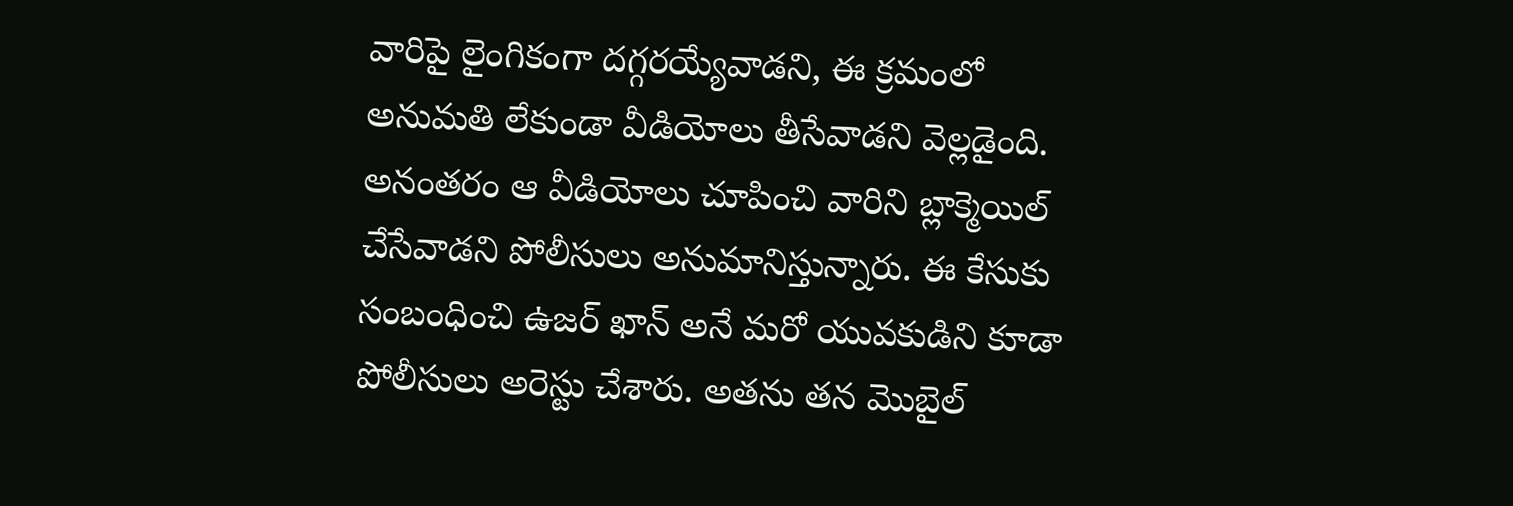వారిపై లైంగికంగా దగ్గరయ్యేవాడని, ఈ క్రమంలో అనుమతి లేకుండా వీడియోలు తీసేవాడని వెల్లడైంది. అనంతరం ఆ వీడియోలు చూపించి వారిని బ్లాక్మెయిల్ చేసేవాడని పోలీసులు అనుమానిస్తున్నారు. ఈ కేసుకు సంబంధించి ఉజర్ ఖాన్ అనే మరో యువకుడిని కూడా పోలీసులు అరెస్టు చేశారు. అతను తన మొబైల్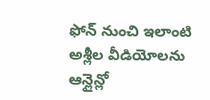ఫోన్ నుంచి ఇలాంటి అశ్లీల వీడియోలను ఆన్లైన్లో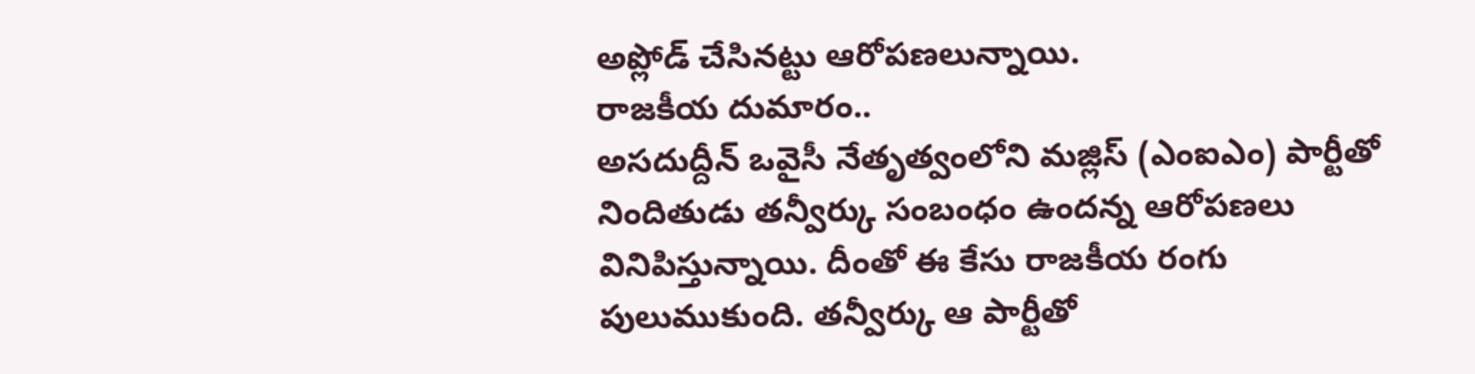అప్లోడ్ చేసినట్టు ఆరోపణలున్నాయి.
రాజకీయ దుమారం..
అసదుద్దీన్ ఒవైసీ నేతృత్వంలోని మజ్లిస్ (ఎంఐఎం) పార్టీతో నిందితుడు తన్వీర్కు సంబంధం ఉందన్న ఆరోపణలు వినిపిస్తున్నాయి. దీంతో ఈ కేసు రాజకీయ రంగు పులుముకుంది. తన్వీర్కు ఆ పార్టీతో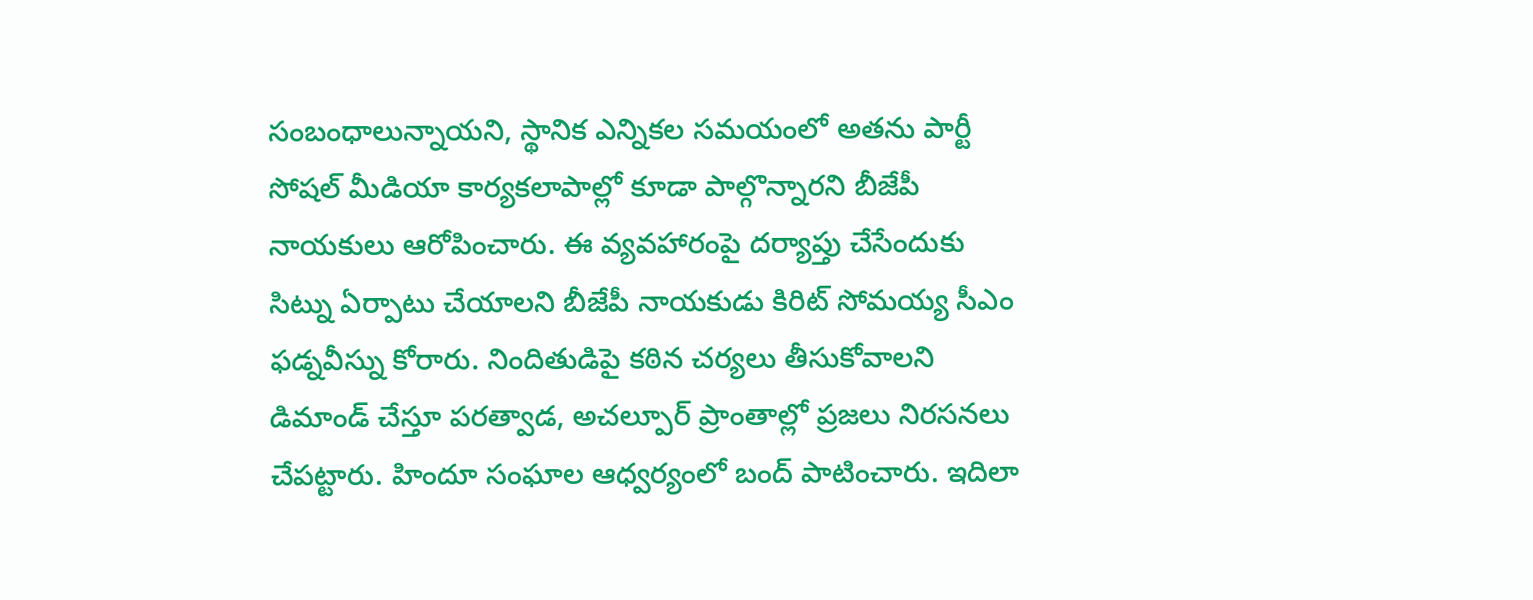సంబంధాలున్నాయని, స్థానిక ఎన్నికల సమయంలో అతను పార్టీ సోషల్ మీడియా కార్యకలాపాల్లో కూడా పాల్గొన్నారని బీజేపీ నాయకులు ఆరోపించారు. ఈ వ్యవహారంపై దర్యాప్తు చేసేందుకు సిట్ను ఏర్పాటు చేయాలని బీజేపీ నాయకుడు కిరిట్ సోమయ్య సీఎం ఫడ్నవీస్ను కోరారు. నిందితుడిపై కఠిన చర్యలు తీసుకోవాలని డిమాండ్ చేస్తూ పరత్వాడ, అచల్పూర్ ప్రాంతాల్లో ప్రజలు నిరసనలు చేపట్టారు. హిందూ సంఘాల ఆధ్వర్యంలో బంద్ పాటించారు. ఇదిలా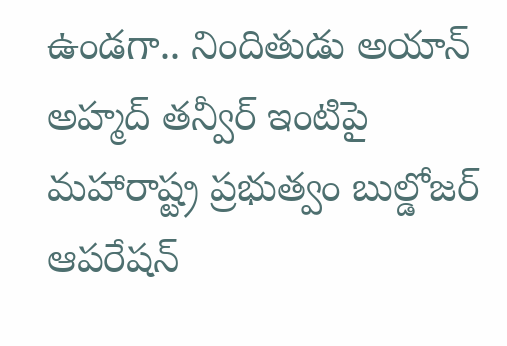ఉండగా.. నిందితుడు అయాన్ అహ్మద్ తన్వీర్ ఇంటిపై మహారాష్ట్ర ప్రభుత్వం బుల్డోజర్ ఆపరేషన్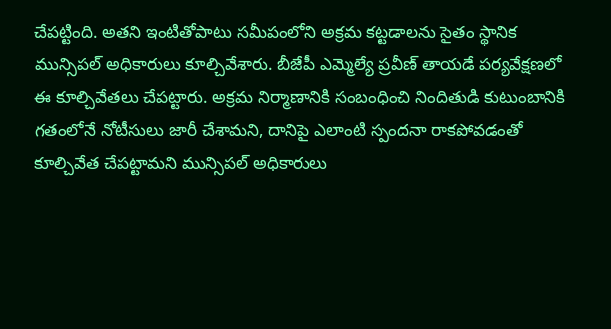చేపట్టింది. అతని ఇంటితోపాటు సమీపంలోని అక్రమ కట్టడాలను సైతం స్థానిక మున్సిపల్ అధికారులు కూల్చివేశారు. బీజేపీ ఎమ్మెల్యే ప్రవీణ్ తాయడే పర్యవేక్షణలో ఈ కూల్చివేతలు చేపట్టారు. అక్రమ నిర్మాణానికి సంబంధించి నిందితుడి కుటుంబానికి గతంలోనే నోటీసులు జారీ చేశామని, దానిపై ఎలాంటి స్పందనా రాకపోవడంతో కూల్చివేత చేపట్టామని మున్సిపల్ అధికారులు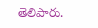తెలిపారు.